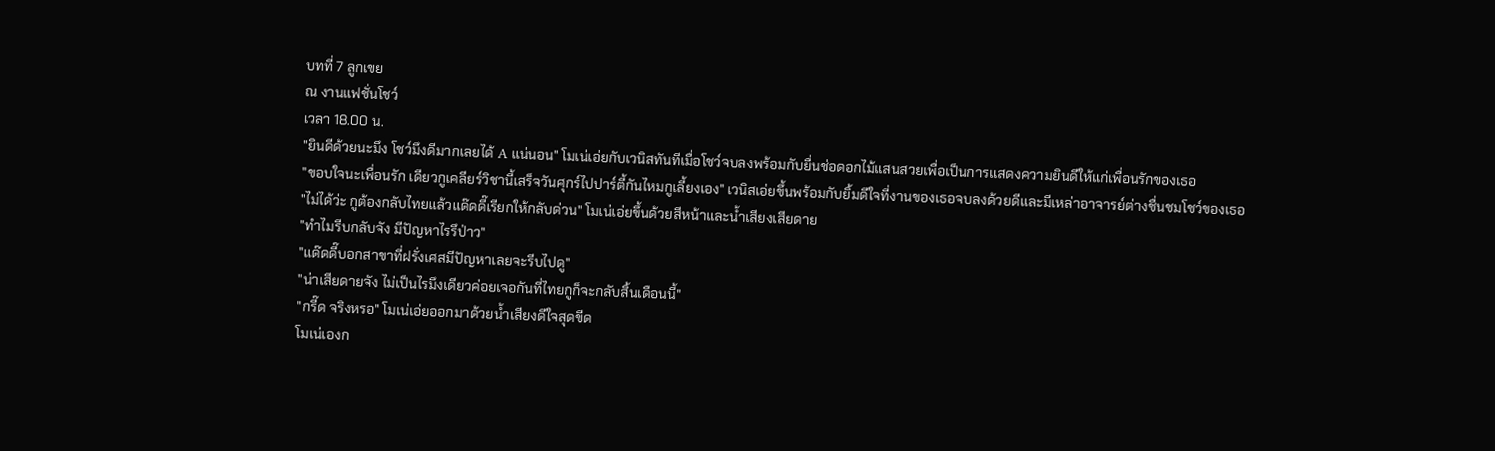บทที่ 7 ลูกเขย
ณ งานแฟชั่นโชว์
เวลา 18.00 น.
"ยินดีด้วยนะมึง โชว์มึงดีมากเลยได้ A แน่นอน" โมเน่เอ่ยกับเวนิสทันทีเมื่อโชว์จบลงพร้อมกับยื่นช่อดอกไม้แสนสวยเพื่อเป็นการแสดงความยินดีให้แก่เพื่อนรักของเธอ
"ขอบใจนะเพื่อนรัก เดียวกูเคลียร์วิชานี้เสร็จวันศุกร์ไปปาร์ตี้กันไหมกูเลี้ยงเอง" เวนิสเอ่ยขึ้นพร้อมกับยิ้มดีใจที่งานของเธอจบลงด้วยดีและมีเหล่าอาจารย์ต่างชื่นชมโชว์ของเธอ
"ไม่ได้ว่ะ กูต้องกลับไทยแล้วแด๊ดดี๊เรียกให้กลับด่วน" โมเน่เอ่ยขึ้นด้วยสีหน้าและน้ำเสียงเสียดาย
"ทำไมรีบกลับจัง มีปัญหาไรรึป่าว"
"แด๊ดดี๊บอกสาขาที่ฝรั่งเศสมีปัญหาเลยจะรีบไปดู"
"น่าเสียดายจัง ไม่เป็นไรมึงเดียวค่อยเจอกันที่ไทยกูก็จะกลับสิ้นเดือนนี้"
"กรี๊ด จริงหรอ" โมเน่เอ่ยออกมาด้วยน้ำเสียงดีใจสุดขีด
โมเน่เองก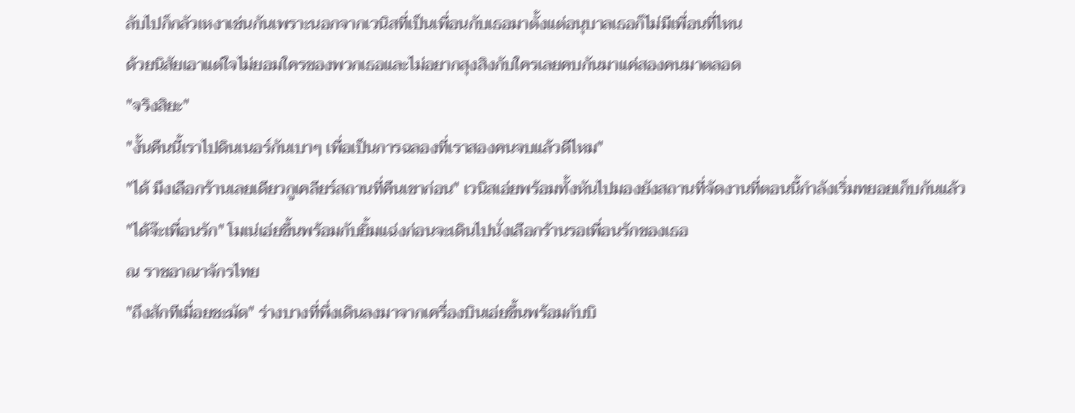ลับไปก็กลัวเหงาเช่นกันเพราะนอกจากเวนิสที่เป็นเพื่อนกับเธอมาตั้งแต่อนุบาลเธอก็ไม่มีเพื่อนที่ไหน
ด้วยนิสัยเอาแต่ใจไม่ยอมใครของพวกเธอและไม่อยากสุงสิงกับใครเลยคบกันมาแค่สองคนมาตลอด
"จริงสิยะ"
"งั้นคืนนี้เราไปดินเนอร์กันเบาๆ เพื่อเป็นการฉลองที่เราสองคนจบแล้วดีไหม"
"ได้ มึงเลือกร้านเลยเดียวกูเคลียร์สถานที่คืนเขาก่อน" เวนิสเอ่ยพร้อมทั้งหันไปมองยังสถานที่จัดงานที่ตอนนี้กำลังเริ่มทยอยเก็บกันแล้ว
"ได้จ๊ะเพื่อนรัก" โมเน่เอ่ยขึ้นพร้อมกับยิ้มแฉ่งก่อนจะเดินไปนั่งเลือกร้านรอเพื่อนรักของเธอ
ณ ราชอาณาจักรไทย
"ถึงสักทีเมื่อยชะมัด" ร่างบางที่พึ่งเดินลงมาจากเครื่องบินเอ่ยขึ้นพร้อมกับบิ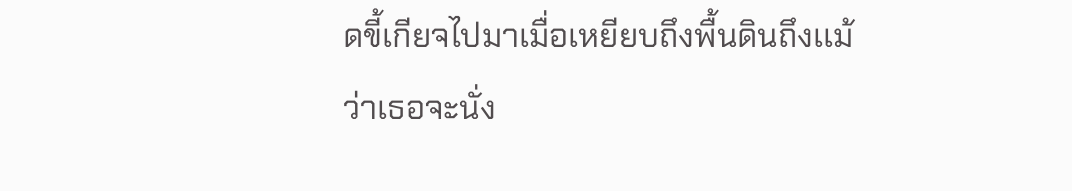ดขี้เกียจไปมาเมื่อเหยียบถึงพื้นดินถึงเเม้ว่าเธอจะนั่ง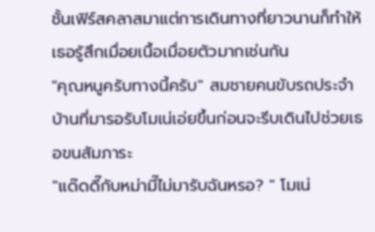ชั้นเฟิร์สคลาสมาแต่การเดินทางที่ยาวนานก็ทำให้เธอรู้สึกเมื่อยเนื้อเมื่อยตัวมากเช่นกัน
"คุณหนูครับทางนี้ครับ" สมชายคนขับรถประจำบ้านที่มารอรับโมเน่เอ่ยขึ้นก่อนจะรีบเดินไปช่วยเธอขนสัมภาระ
"แด๊ดดี๊กับหม่ามี๊ไม่มารับฉันหรอ? " โมเน่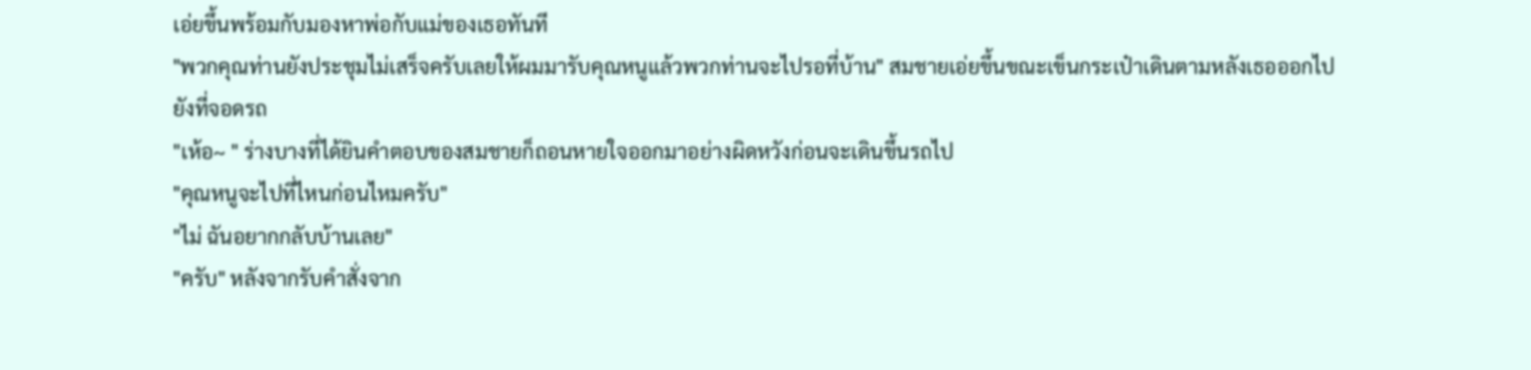เอ่ยขึ้นพร้อมกับมองหาพ่อกับแม่ของเธอทันที
"พวกคุณท่านยังประชุมไม่เสร็จครับเลยให้ผมมารับคุณหนูแล้วพวกท่านจะไปรอที่บ้าน" สมชายเอ่ยขึ้นขณะเข็นกระเป๋าเดินตามหลังเธอออกไปยังที่จอดรถ
"เห้อ~ " ร่างบางที่ได้ยินคำตอบของสมชายก็ถอนหายใจออกมาอย่างผิดหวังก่อนจะเดินขึ้นรถไป
"คุณหนูจะไปที่ไหนก่อนไหมครับ"
"ไม่ ฉันอยากกลับบ้านเลย"
"ครับ" หลังจากรับคำสั่งจาก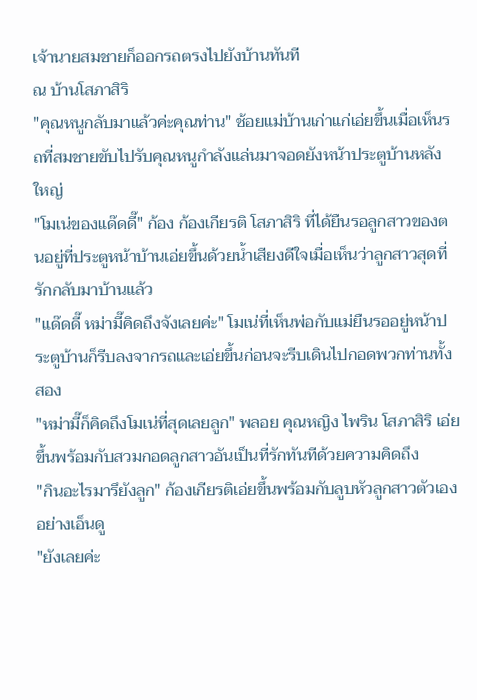เจ้านายสมชายก็ออกรถตรงไปยังบ้านทันที
ณ บ้านโสภาสิริ
"คุณหนูกลับมาแล้วค่ะคุณท่าน" ช้อยแม่บ้านเก่าแก่เอ่ยขึ้นเมื่อเห็นรถที่สมชายขับไปรับคุณหนูกำลังแล่นมาจอดยังหน้าประตูบ้านหลังใหญ่
"โมเน่ของแด๊ดดี๊" ก้อง ก้องเกียรติ โสภาสิริ ที่ได้ยืนรอลูกสาวของตนอยู่ที่ประตูหน้าบ้านเอ่ยขึ้นด้วยน้ำเสียงดีใจเมื่อเห็นว่าลูกสาวสุดที่รักกลับมาบ้านแล้ว
"แด๊ดดี๊ หม่ามี๊คิดถึงจังเลยค่ะ" โมเน่ที่เห็นพ่อกับแม่ยืนรออยู่หน้าประตูบ้านก็รีบลงจากรถและเอ่ยขึ้นก่อนจะรีบเดินไปกอดพวกท่านทั้งสอง
"หม่ามี๊ก็คิดถึงโมเน่ที่สุดเลยลูก" พลอย คุณหญิง ไพริน โสภาสิริ เอ่ยขึ้นพร้อมกับสวมกอดลูกสาวอันเป็นที่รักทันทีด้วยความคิดถึง
"กินอะไรมารึยังลูก" ก้องเกียรติเอ่ยขึ้นพร้อมกับลูบหัวลูกสาวตัวเองอย่างเอ็นดู
"ยังเลยค่ะ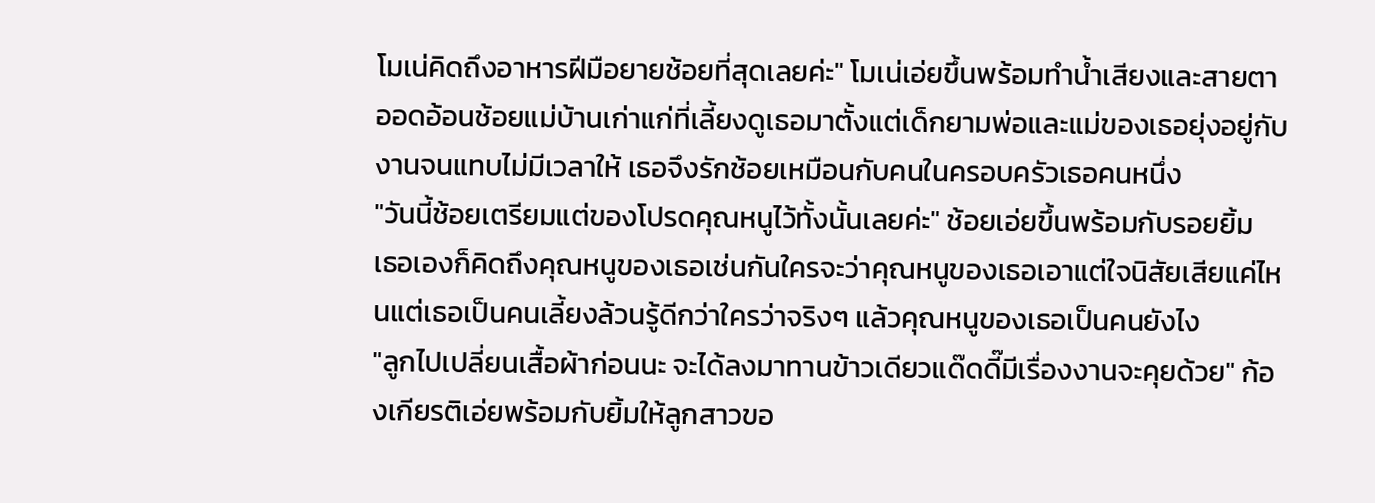โมเน่คิดถึงอาหารฝีมือยายช้อยที่สุดเลยค่ะ" โมเน่เอ่ยขึ้นพร้อมทำน้ำเสียงและสายตาออดอ้อนช้อยแม่บ้านเก่าแก่ที่เลี้ยงดูเธอมาตั้งแต่เด็กยามพ่อและแม่ของเธอยุ่งอยู่กับงานจนแทบไม่มีเวลาให้ เธอจึงรักช้อยเหมือนกับคนในครอบครัวเธอคนหนึ่ง
"วันนี้ช้อยเตรียมแต่ของโปรดคุณหนูไว้ทั้งนั้นเลยค่ะ" ช้อยเอ่ยขึ้นพร้อมกับรอยยิ้ม
เธอเองก็คิดถึงคุณหนูของเธอเช่นกันใครจะว่าคุณหนูของเธอเอาแต่ใจนิสัยเสียแค่ไหนแต่เธอเป็นคนเลี้ยงล้วนรู้ดีกว่าใครว่าจริงๆ แล้วคุณหนูของเธอเป็นคนยังไง
"ลูกไปเปลี่ยนเสื้อผ้าก่อนนะ จะได้ลงมาทานข้าวเดียวแด๊ดดี๊มีเรื่องงานจะคุยด้วย" ก้องเกียรติเอ่ยพร้อมกับยิ้มให้ลูกสาวขอ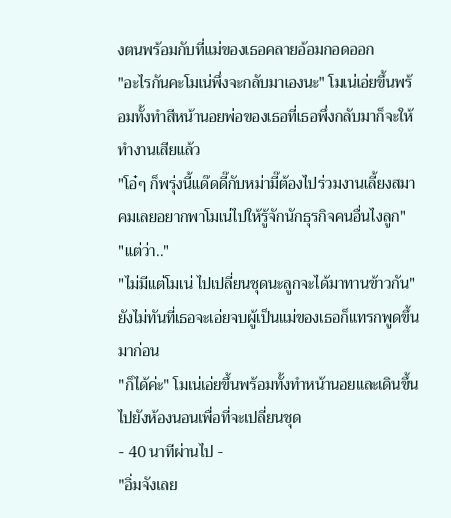งตนพร้อมกับที่แม่ของเธอคลายอ้อมกอดออก
"อะไรกันคะโมเน่พึ่งจะกลับมาเองนะ" โมเน่เอ่ยขึ้นพร้อมทั้งทำสีหน้านอยพ่อของเธอที่เธอพึ่งกลับมาก็จะให้ทำงานเสียแล้ว
"โอ๋ๆ ก็พรุ่งนี้แด๊ดดี๊กับหม่ามี๊ต้องไปร่วมงานเลี้ยงสมาคมเลยอยากพาโมเน่ไปให้รู้จักนักธุรกิจคนอื่นไงลูก"
"แต่ว่า.."
"ไม่มีแต่โมเน่ ไปเปลี่ยนชุดนะลูกจะได้มาทานข้าวกัน" ยังไม่ทันที่เธอจะเอ่ยจบผู้เป็นแม่ของเธอก็แทรกพูดขึ้นมาก่อน
"ก็ได้ค่ะ" โมเน่เอ่ยขึ้นพร้อมทั้งทำหน้านอยและเดินขึ้นไปยังห้องนอนเพื่อที่จะเปลี่ยนชุด
- 40 นาทีผ่านไป -
"อิ่มจังเลย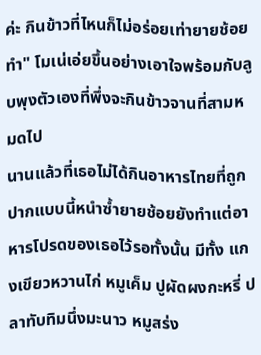ค่ะ กินข้าวที่ไหนก็ไม่อร่อยเท่ายายช้อยทำ" โมเน่เอ่ยขึ้นอย่างเอาใจพร้อมกับลูบพุงตัวเองที่พึ่งจะกินข้าวจานที่สามหมดไป
นานแล้วที่เธอไม่ได้กินอาหารไทยที่ถูกปากแบบนี้หนำซ้ำยายช้อยยังทำแต่อาหารโปรดของเธอไว้รอทั้งนั้น มีทั้ง แกงเขียวหวานไก่ หมูเค็ม ปูผัดผงกะหรี่ ปลาทับทิมนึ่งมะนาว หมูสร่ง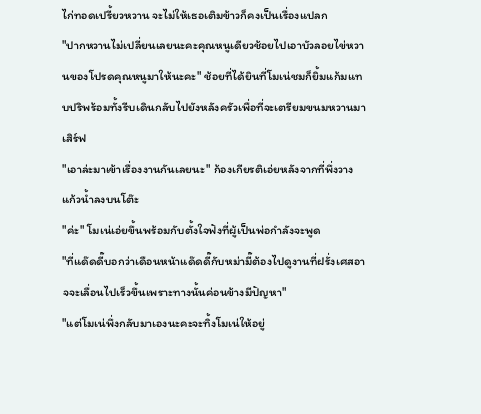ไก่ทอดเปรี้ยวหวาน จะไม่ให้เธอเติมข้าวก็คงเป็นเรื่องแปลก
"ปากหวานไม่เปลี่ยนเลยนะคะคุณหนูเดียวช้อยไปเอาบัวลอยไข่หวานของโปรดคุณหนูมาให้นะคะ" ช้อยที่ได้ยินที่โมเน่ชมก็ยิ้มแก้มแทบปริพร้อมทั้งรีบเดินกลับไปยังหลังครัวเพื่อที่จะเตรียมขนมหวานมาเสิร์ฟ
"เอาล่ะมาเข้าเรื่องงานกันเลยนะ" ก้องเกียรติเอ่ยหลังจากที่พึ่งวางแก้วน้ำลงบนโต๊ะ
"ค่ะ" โมเน่เอ่ยขึ้นพร้อมกับตั้งใจฟังที่ผู้เป็นพ่อกำลังจะพูด
"ที่แด๊ดดี๊บอกว่าเดือนหน้าแด๊ดดี๊กับหม่ามี๊ต้องไปดูงานที่ฝรั่งเศสอาจจะเลื่อนไปเร็วขึ้นเพราะทางนั้นค่อนข้างมีปัญหา"
"แต่โมเน่พึ่งกลับมาเองนะคะจะทิ้งโมเน่ให้อยู่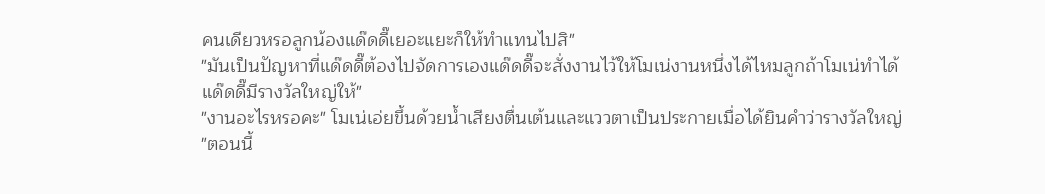คนเดียวหรอลูกน้องแด๊ดดี๊เยอะแยะก็ให้ทำแทนไปสิ"
"มันเป็นปัญหาที่แด๊ดดี๊ต้องไปจัดการเองแด๊ดดี๊จะสั่งงานไว้ให้โมเน่งานหนึ่งได้ไหมลูกถ้าโมเน่ทำได้แด๊ดดี๊มีรางวัลใหญ่ให้"
"งานอะไรหรอคะ" โมเน่เอ่ยขึ้นด้วยน้ำเสียงตื่นเต้นและแววตาเป็นประกายเมื่อได้ยินคำว่ารางวัลใหญ่
"ตอนนี้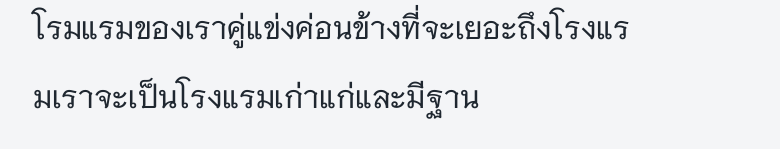โรมแรมของเราคู่แข่งค่อนข้างที่จะเยอะถึงโรงแรมเราจะเป็นโรงแรมเก่าแก่และมีฐาน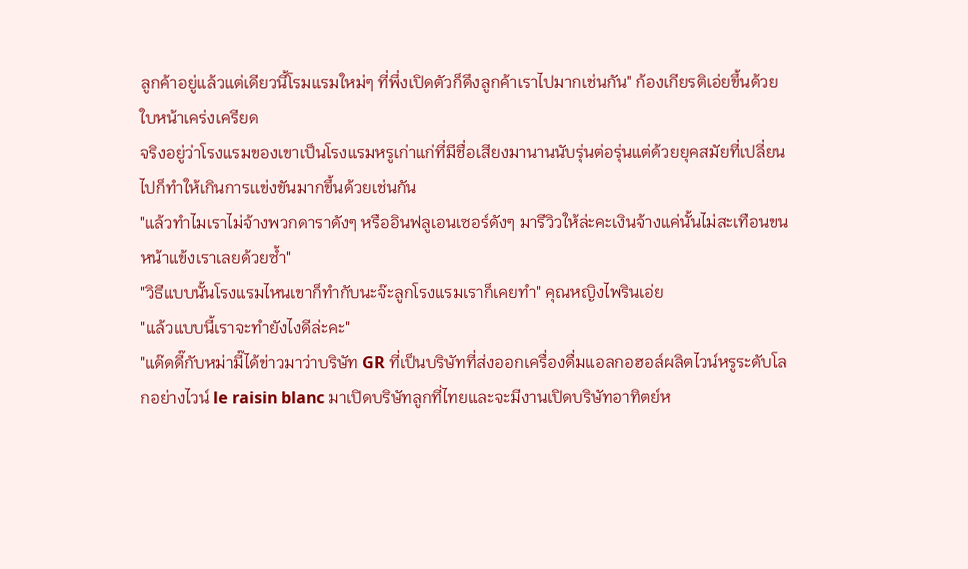ลูกค้าอยู่แล้วแต่เดียวนี้โรมแรมใหม่ๆ ที่พึ่งเปิดตัวก็ดึงลูกค้าเราไปมากเช่นกัน" ก้องเกียรติเอ่ยขึ้นด้วยใบหน้าเคร่งเครียด
จริงอยู่ว่าโรงแรมของเขาเป็นโรงแรมหรูเก่าแก่ที่มีชื่อเสียงมานานนับรุ่นต่อรุ่นแต่ด้วยยุคสมัยที่เปลี่ยนไปก็ทำให้เกินการเเข่งขันมากขึ้นด้วยเช่นกัน
"แล้วทำไมเราไม่จ้างพวกดาราดังๆ หรืออินฟลูเอนเซอร์ดังๆ มารีวิวให้ล่ะคะเงินจ้างแค่นั้นไม่สะเทือนขนหน้าแข้งเราเลยด้วยซ้ำ"
"วิธีแบบนั้นโรงแรมไหนเขาก็ทำกับนะจ๊ะลูกโรงแรมเราก็เคยทำ" คุณหญิงไพรินเอ่ย
"แล้วแบบนี้เราจะทำยังไงดีล่ะคะ"
"แด๊ดดี๊กับหม่ามี๊ได้ข่าวมาว่าบริษัท GR ที่เป็นบริษัทที่ส่งออกเครื่องดื่มแอลกอฮอล์ผลิตไวน์หรูระดับโลกอย่างไวน์ le raisin blanc มาเปิดบริษัทลูกที่ไทยและจะมีงานเปิดบริษัทอาทิตย์ห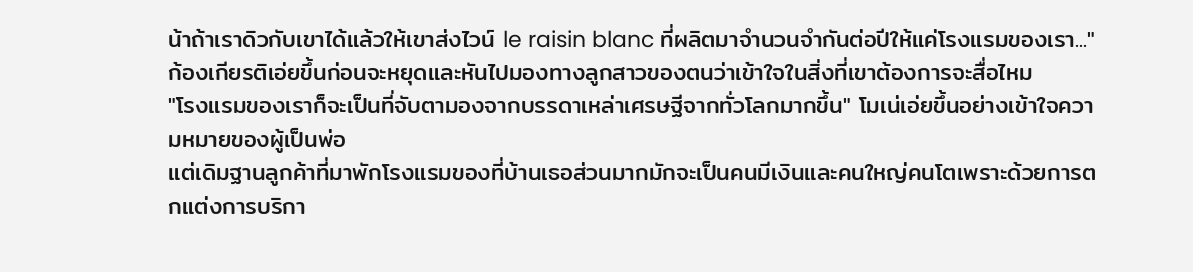น้าถ้าเราดิวกับเขาได้แล้วให้เขาส่งไวน์ le raisin blanc ที่ผลิตมาจำนวนจำกันต่อปีให้แค่โรงแรมของเรา..." ก้องเกียรติเอ่ยขึ้นก่อนจะหยุดและหันไปมองทางลูกสาวของตนว่าเข้าใจในสิ่งที่เขาต้องการจะสื่อไหม
"โรงแรมของเราก็จะเป็นที่จับตามองจากบรรดาเหล่าเศรษฐีจากทั่วโลกมากขึ้น" โมเน่เอ่ยขึ้นอย่างเข้าใจความหมายของผู้เป็นพ่อ
แต่เดิมฐานลูกค้าที่มาพักโรงแรมของที่บ้านเธอส่วนมากมักจะเป็นคนมีเงินและคนใหญ่คนโตเพราะด้วยการตกแต่งการบริกา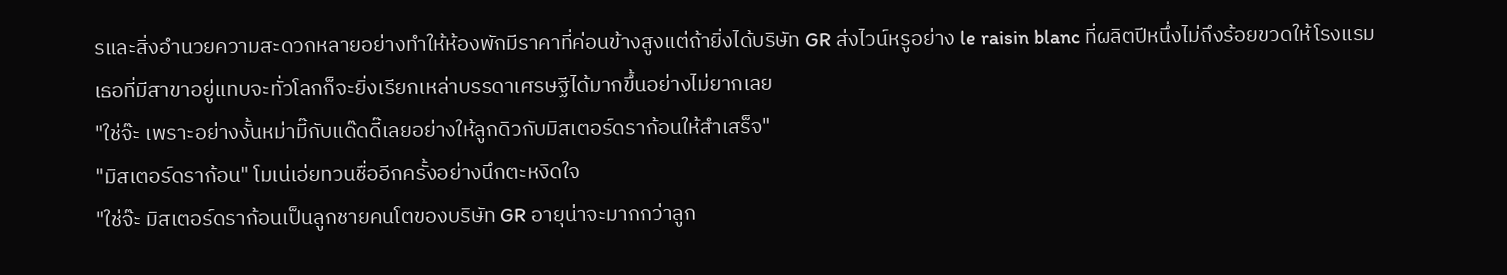รและสิ่งอำนวยความสะดวกหลายอย่างทำให้ห้องพักมีราคาที่ค่อนข้างสูงแต่ถ้ายิ่งได้บริษัท GR ส่งไวน์หรูอย่าง le raisin blanc ที่ผลิตปีหนึ่งไม่ถึงร้อยขวดให้โรงแรมเธอที่มีสาขาอยู่แทบจะทั่วโลกก็จะยิ่งเรียกเหล่าบรรดาเศรษฐีได้มากขึ้นอย่างไม่ยากเลย
"ใช่จ๊ะ เพราะอย่างงั้นหม่ามี๊กับแด๊ดดี๊เลยอย่างให้ลูกดิวกับมิสเตอร์ดราก้อนให้สำเสร็จ"
"มิสเตอร์ดราก้อน" โมเน่เอ่ยทวนชื่ออีกครั้งอย่างนึกตะหงิดใจ
"ใช่จ๊ะ มิสเตอร์ดราก้อนเป็นลูกชายคนโตของบริษัท GR อายุน่าจะมากกว่าลูก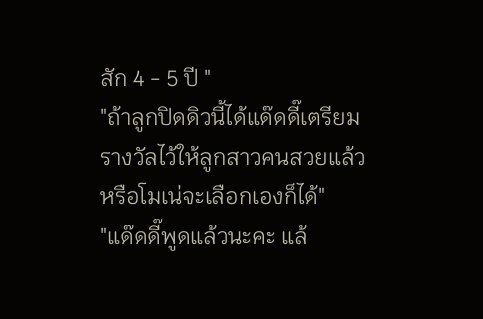สัก 4 - 5 ปี "
"ถ้าลูกปิดดิวนี้ได้แด๊ดดี๊เตรียมรางวัลไว้ให้ลูกสาวคนสวยแล้วหรือโมเน่จะเลือกเองก็ได้"
"แด๊ดดี๊พูดแล้วนะคะ แล้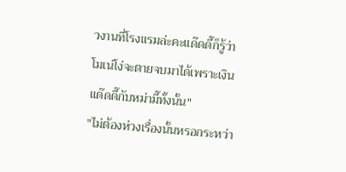วงานที่โรงแรมล่ะคะแด๊ดดี๊ก็รู้ว่าโมเน่โง่จะตายจบมาได้เพราะเงินแด๊ดดี๊กับหม่ามี๊ทั้งนั้น"
"ไม่ต้องห่วงเรื่องนั้นหรอกระหว่า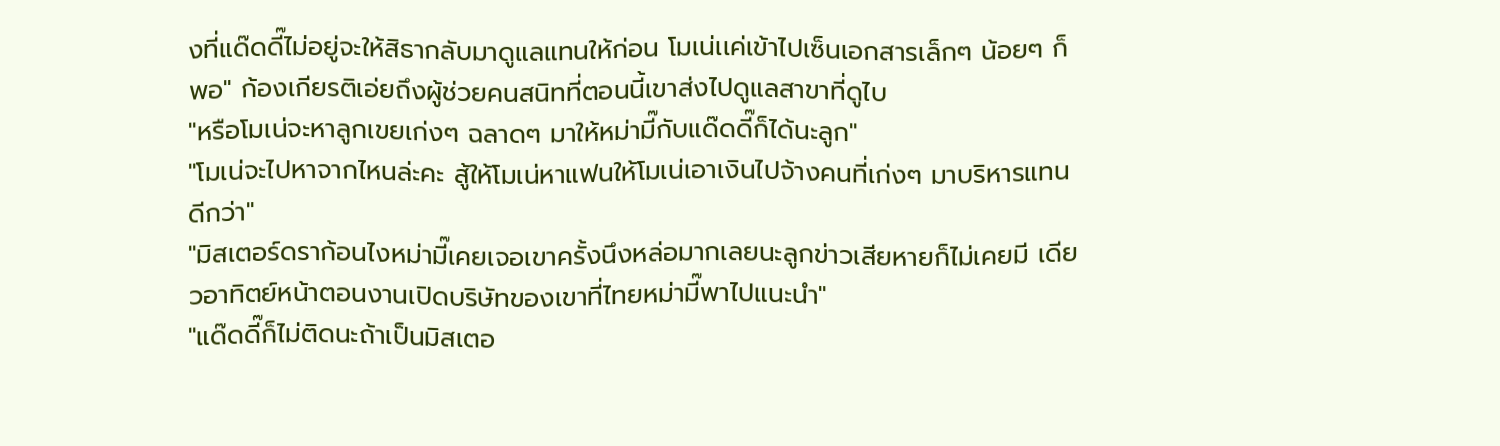งที่แด๊ดดี๊ไม่อยู่จะให้สิธากลับมาดูแลแทนให้ก่อน โมเน่เเค่เข้าไปเซ็นเอกสารเล็กๆ น้อยๆ ก็พอ" ก้องเกียรติเอ่ยถึงผู้ช่วยคนสนิทที่ตอนนี้เขาส่งไปดูแลสาขาที่ดูไบ
"หรือโมเน่จะหาลูกเขยเก่งๆ ฉลาดๆ มาให้หม่ามี๊กับแด๊ดดี๊ก็ได้นะลูก"
"โมเน่จะไปหาจากไหนล่ะคะ สู้ให้โมเน่หาแฟนให้โมเน่เอาเงินไปจ้างคนที่เก่งๆ มาบริหารแทนดีกว่า"
"มิสเตอร์ดราก้อนไงหม่ามี๊เคยเจอเขาครั้งนึงหล่อมากเลยนะลูกข่าวเสียหายก็ไม่เคยมี เดียวอาทิตย์หน้าตอนงานเปิดบริษัทของเขาที่ไทยหม่ามี๊พาไปแนะนำ"
"แด๊ดดี๊ก็ไม่ติดนะถ้าเป็นมิสเตอ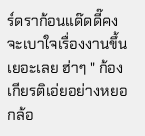ร์ดราก้อนแด๊ดดี๊คงจะเบาใจเรื่องงานขึ้นเยอะเลย ฮ่าๆ " ก้องเกียรติเอ่ยอย่างหยอกล้อ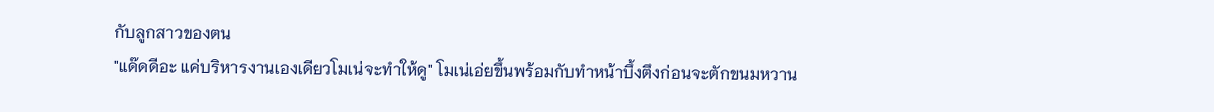กับลูกสาวของตน
"แด๊ดดีอะ แค่บริหารงานเองเดียวโมเน่จะทำให้ดู" โมเน่เอ่ยขึ้นพร้อมกับทำหน้าบึ้งตึงก่อนจะตักขนมหวาน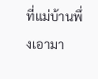ที่แม่บ้านพึ่งเอามา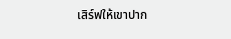เสิร์ฟให้เขาปาก